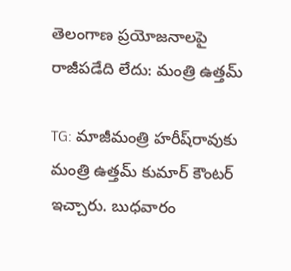తెలంగాణ ప్రయోజనాలపై రాజీపడేది లేదు: మంత్రి ఉత్తమ్

TG: మాజీమంత్రి హరీష్‌రావుకు మంత్రి ఉత్తమ్‌ కుమార్ కౌంటర్‌ ఇచ్చారు. బుధవారం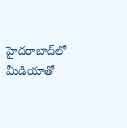హైదరాబాద్‌లో మీడియాతో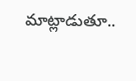మాట్లాడుతూ..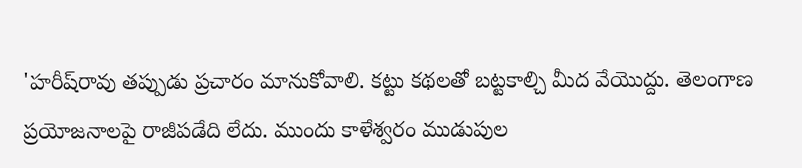'హరీష్‌రావు తప్పుడు ప్రచారం మానుకోవాలి. కట్టు కథలతో బట్టకాల్చి మీద వేయొద్దు. తెలంగాణ ప్రయోజనాలపై రాజీపడేది లేదు. ముందు కాళేశ్వరం ముడుపుల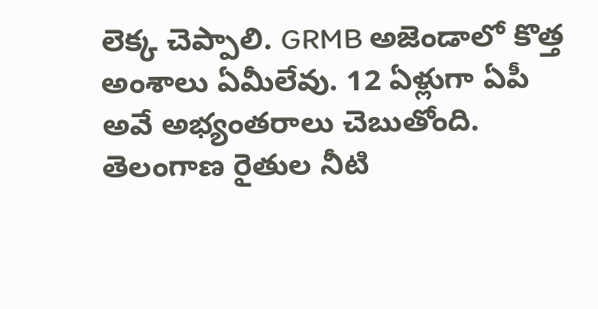లెక్క చెప్పాలి. GRMB అజెండాలో కొత్త అంశాలు ఏమీలేవు. 12 ఏళ్లుగా ఏపీ అవే అభ్యంతరాలు చెబుతోంది. తెలంగాణ రైతుల నీటి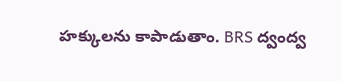హక్కులను కాపాడుతాం. BRS ద్వంద్వ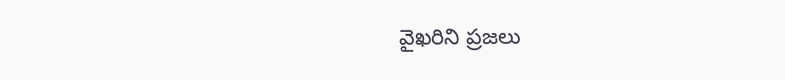వైఖరిని ప్రజలు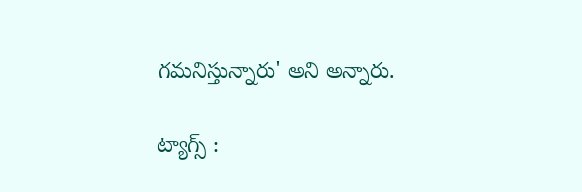గమనిస్తున్నారు' అని అన్నారు.

ట్యాగ్స్ :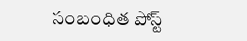సంబంధిత పోస్ట్